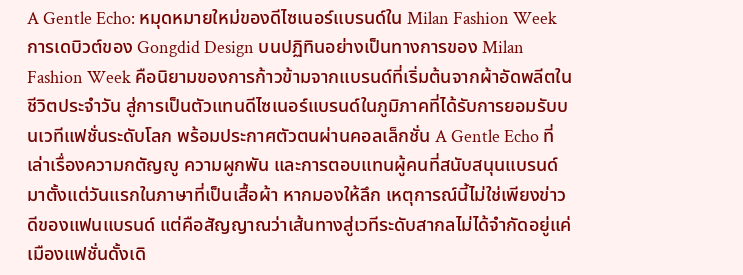A Gentle Echo: หมุดหมายใหม่ของดีไซเนอร์แบรนด์ใน Milan Fashion Week
การเดบิวต์ของ Gongdid Design บนปฏิทินอย่างเป็นทางการของ Milan Fashion Week คือนิยามของการก้าวข้ามจากแบรนด์ที่เริ่มต้นจากผ้าอัดพลีตในชีวิตประจำวัน สู่การเป็นตัวแทนดีไซเนอร์แบรนด์ในภูมิภาคที่ได้รับการยอมรับบนเวทีแฟชั่นระดับโลก พร้อมประกาศตัวตนผ่านคอลเล็กชั่น A Gentle Echo ที่เล่าเรื่องความกตัญญู ความผูกพัน และการตอบแทนผู้คนที่สนับสนุนแบรนด์มาตั้งแต่วันแรกในภาษาที่เป็นเสื้อผ้า หากมองให้ลึก เหตุการณ์นี้ไม่ใช่เพียงข่าวดีของแฟนแบรนด์ แต่คือสัญญาณว่าเส้นทางสู่เวทีระดับสากลไม่ได้จำกัดอยู่แค่เมืองแฟชั่นดั้งเดิ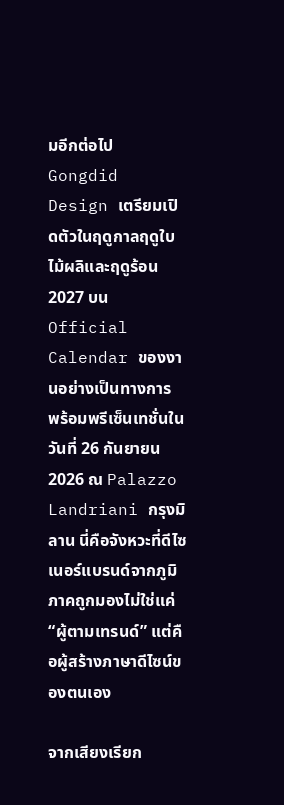มอีกต่อไป Gongdid Design เตรียมเปิดตัวในฤดูกาลฤดูใบไม้ผลิและฤดูร้อน 2027 บน Official Calendar ของงานอย่างเป็นทางการ พร้อมพรีเซ็นเทชั่นในวันที่ 26 กันยายน 2026 ณ Palazzo Landriani กรุงมิลาน นี่คือจังหวะที่ดีไซเนอร์แบรนด์จากภูมิภาคถูกมองไม่ใช่แค่ “ผู้ตามเทรนด์” แต่คือผู้สร้างภาษาดีไซน์ของตนเอง

จากเสียงเรียก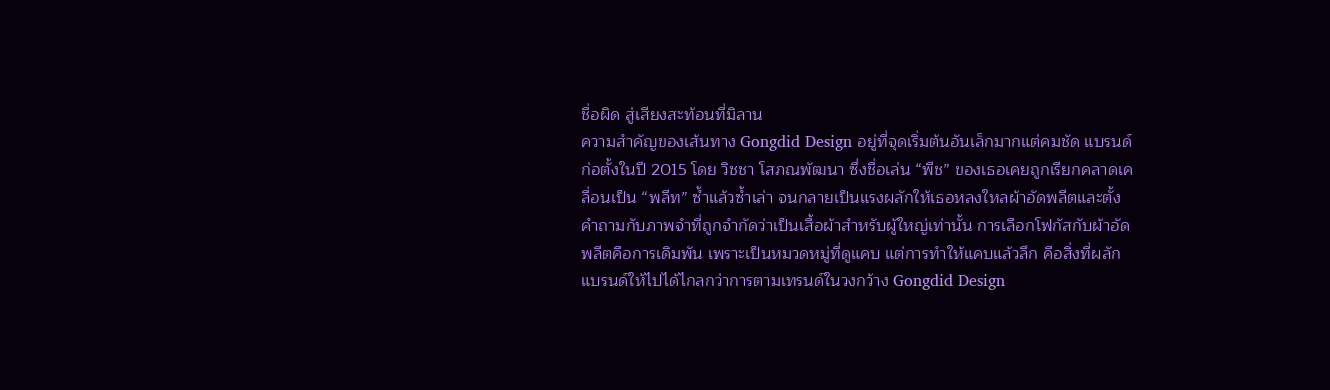ชื่อผิด สู่เสียงสะท้อนที่มิลาน
ความสำคัญของเส้นทาง Gongdid Design อยู่ที่จุดเริ่มต้นอันเล็กมากแต่คมชัด แบรนด์ก่อตั้งในปี 2015 โดย วิชชา โสภณพัฒนา ซึ่งชื่อเล่น “พีช” ของเธอเคยถูกเรียกคลาดเคลื่อนเป็น “พลีท” ซ้ำแล้วซ้ำเล่า จนกลายเป็นแรงผลักให้เธอหลงใหลผ้าอัดพลีตและตั้งคำถามกับภาพจำที่ถูกจำกัดว่าเป็นเสื้อผ้าสำหรับผู้ใหญ่เท่านั้น การเลือกโฟกัสกับผ้าอัดพลีตคือการเดิมพัน เพราะเป็นหมวดหมู่ที่ดูแคบ แต่การทำให้แคบแล้วลึก คือสิ่งที่ผลักแบรนด์ให้ไปได้ไกลกว่าการตามเทรนด์ในวงกว้าง Gongdid Design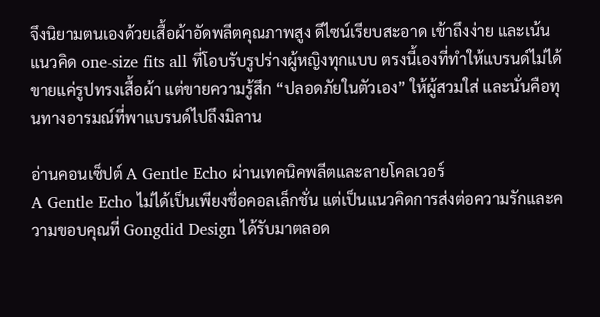จึงนิยามตนเองด้วยเสื้อผ้าอัดพลีตคุณภาพสูง ดีไซน์เรียบสะอาด เข้าถึงง่าย และเน้นแนวคิด one-size fits all ที่โอบรับรูปร่างผู้หญิงทุกแบบ ตรงนี้เองที่ทำให้แบรนด์ไม่ได้ขายแค่รูปทรงเสื้อผ้า แต่ขายความรู้สึก “ปลอดภัยในตัวเอง” ให้ผู้สวมใส่ และนั่นคือทุนทางอารมณ์ที่พาแบรนด์ไปถึงมิลาน

อ่านคอนเซ็ปต์ A Gentle Echo ผ่านเทคนิคพลีตและลายโคลเวอร์
A Gentle Echo ไม่ได้เป็นเพียงชื่อคอลเล็กชั่น แต่เป็นแนวคิดการส่งต่อความรักและความขอบคุณที่ Gongdid Design ได้รับมาตลอด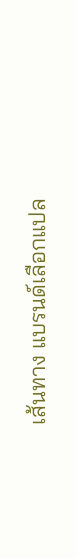เส้นทาง แบรนด์เลือกแปล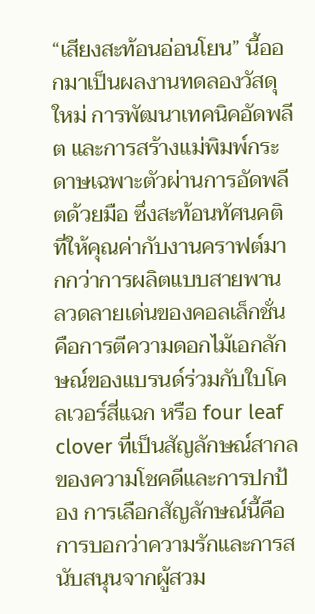“เสียงสะท้อนอ่อนโยน” นี้ออกมาเป็นผลงานทดลองวัสดุใหม่ การพัฒนาเทคนิคอัดพลีต และการสร้างแม่พิมพ์กระดาษเฉพาะตัวผ่านการอัดพลีตด้วยมือ ซึ่งสะท้อนทัศนคติที่ให้คุณค่ากับงานคราฟต์มากกว่าการผลิตแบบสายพาน ลวดลายเด่นของคอลเล็กชั่นคือการตีความดอกไม้เอกลักษณ์ของแบรนด์ร่วมกับใบโคลเวอร์สี่แฉก หรือ four leaf clover ที่เป็นสัญลักษณ์สากลของความโชคดีและการปกป้อง การเลือกสัญลักษณ์นี้คือการบอกว่าความรักและการสนับสนุนจากผู้สวม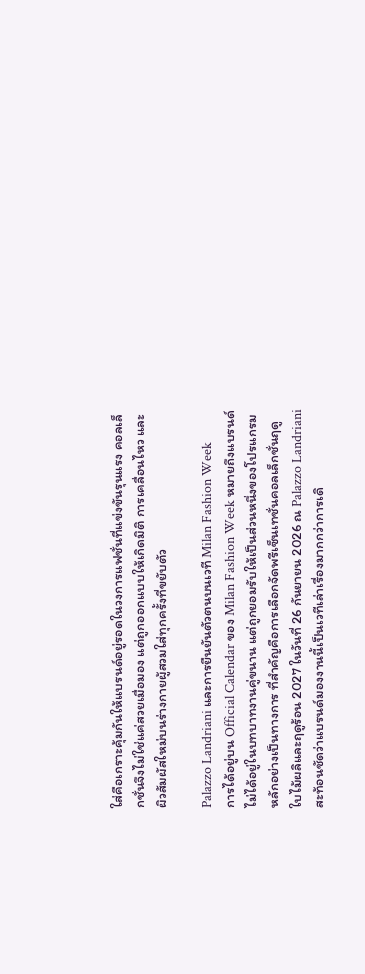ใส่คือเกราะคุ้มกันให้แบรนด์อยู่รอดในวงการแฟชั่นที่แข่งขันรุนแรง คอลเล็กชั่นจึงไม่ใช่แค่สวยเมื่อมอง แต่ถูกออกแบบให้เกิดมิติ การเคลื่อนไหว และผิวสัมผัสใหม่บนร่างกายผู้สวมใส่ทุกครั้งที่ขยับตัว

Palazzo Landriani และการยืนยันตัวตนบนเวที Milan Fashion Week
การได้อยู่บน Official Calendar ของ Milan Fashion Week หมายถึงแบรนด์ไม่ได้อยู่ในบทบาทงานคู่ขนาน แต่ถูกยอมรับให้เป็นส่วนหนึ่งของโปรแกรมหลักอย่างเป็นทางการ ที่สำคัญคือการเลือกจัดพรีเซ็นเทชั่นคอลเล็กชั่นฤดูใบไม้ผลิและฤดูร้อน 2027 ในวันที่ 26 กันยายน 2026 ณ Palazzo Landriani สะท้อนชัดว่าแบรนด์มองงานนี้เป็นเวทีเล่าเรื่องมากกว่าการเดิ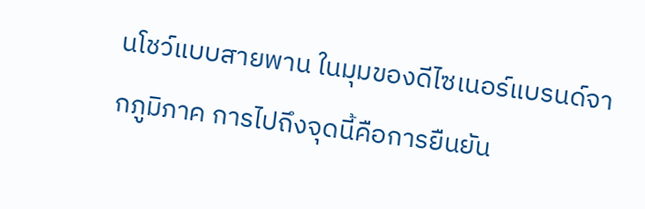นโชว์แบบสายพาน ในมุมของดีไซเนอร์แบรนด์จากภูมิภาค การไปถึงจุดนี้คือการยืนยัน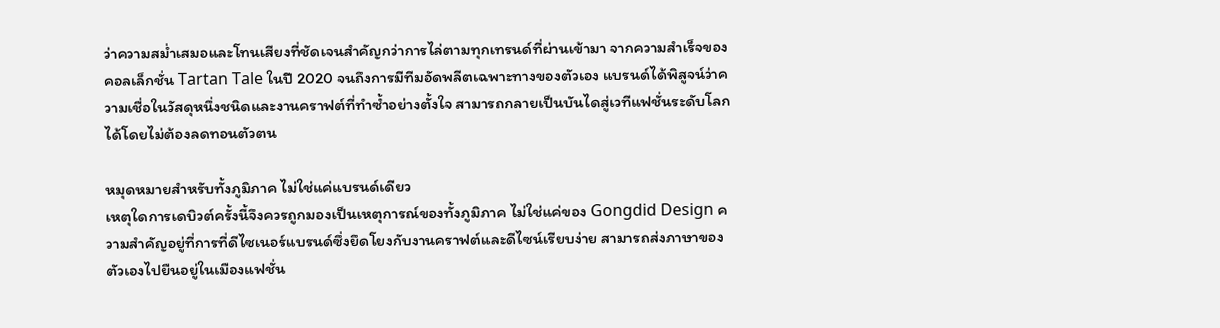ว่าความสม่ำเสมอและโทนเสียงที่ชัดเจนสำคัญกว่าการไล่ตามทุกเทรนด์ที่ผ่านเข้ามา จากความสำเร็จของคอลเล็กชั่น Tartan Tale ในปี 2020 จนถึงการมีทีมอัดพลีตเฉพาะทางของตัวเอง แบรนด์ได้พิสูจน์ว่าความเชื่อในวัสดุหนึ่งชนิดและงานคราฟต์ที่ทำซ้ำอย่างตั้งใจ สามารถกลายเป็นบันไดสู่เวทีแฟชั่นระดับโลกได้โดยไม่ต้องลดทอนตัวตน

หมุดหมายสำหรับทั้งภูมิภาค ไม่ใช่แค่แบรนด์เดียว
เหตุใดการเดบิวต์ครั้งนี้จึงควรถูกมองเป็นเหตุการณ์ของทั้งภูมิภาค ไม่ใช่แค่ของ Gongdid Design ความสำคัญอยู่ที่การที่ดีไซเนอร์แบรนด์ซึ่งยึดโยงกับงานคราฟต์และดีไซน์เรียบง่าย สามารถส่งภาษาของตัวเองไปยืนอยู่ในเมืองแฟชั่น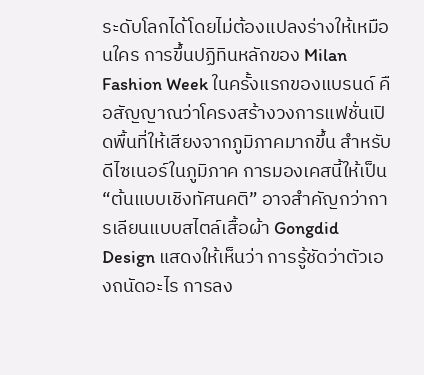ระดับโลกได้โดยไม่ต้องแปลงร่างให้เหมือนใคร การขึ้นปฏิทินหลักของ Milan Fashion Week ในครั้งแรกของแบรนด์ คือสัญญาณว่าโครงสร้างวงการแฟชั่นเปิดพื้นที่ให้เสียงจากภูมิภาคมากขึ้น สำหรับดีไซเนอร์ในภูมิภาค การมองเคสนี้ให้เป็น “ต้นแบบเชิงทัศนคติ” อาจสำคัญกว่าการเลียนแบบสไตล์เสื้อผ้า Gongdid Design แสดงให้เห็นว่า การรู้ชัดว่าตัวเองถนัดอะไร การลง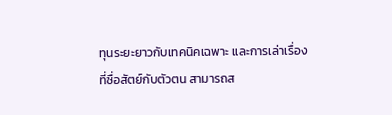ทุนระยะยาวกับเทคนิคเฉพาะ และการเล่าเรื่องที่ซื่อสัตย์กับตัวตน สามารถส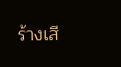ร้างเสี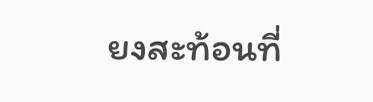ยงสะท้อนที่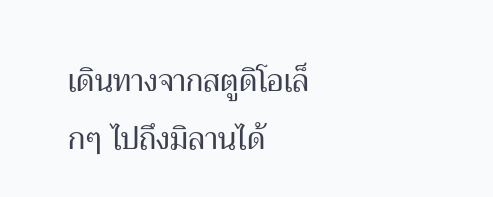เดินทางจากสตูดิโอเล็กๆ ไปถึงมิลานได้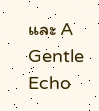และ A Gentle Echo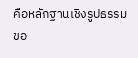คือหลักฐานเชิงรูปธรรมขอ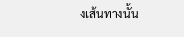งเส้นทางนั้น